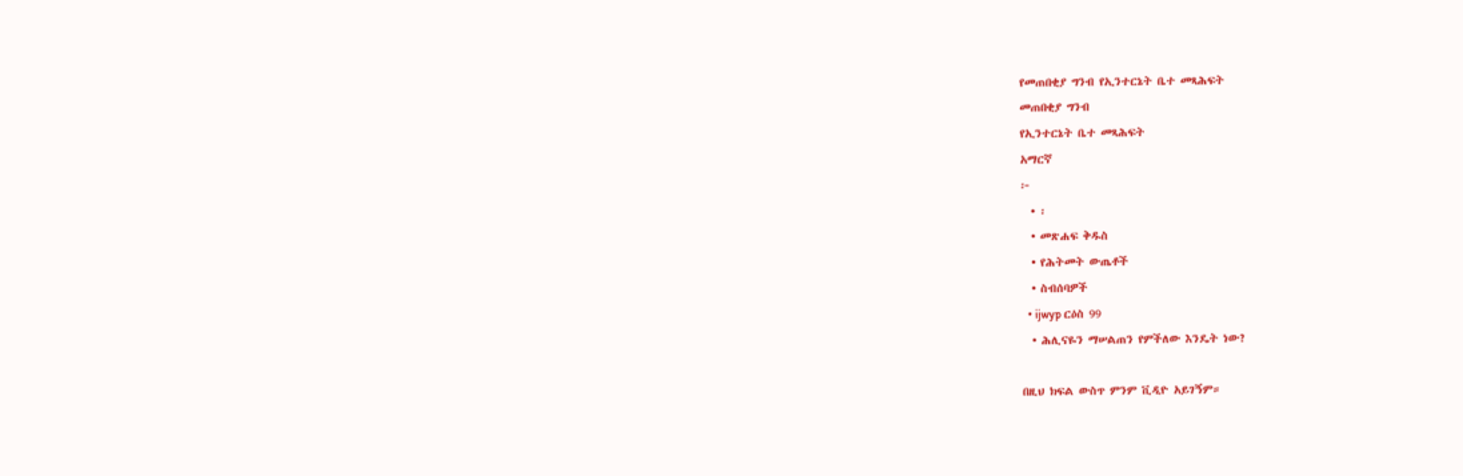የመጠበቂያ ግንብ የኢንተርኔት ቤተ መጻሕፍት
መጠበቂያ ግንብ
የኢንተርኔት ቤተ መጻሕፍት
አማርኛ
፦
  • ፡
  • መጽሐፍ ቅዱስ
  • የሕትመት ውጤቶች
  • ስብሰባዎች
  • ijwyp ርዕስ 99
  • ሕሊናዬን ማሠልጠን የምችለው እንዴት ነው?

በዚህ ክፍል ውስጥ ምንም ቪዲዮ አይገኝም።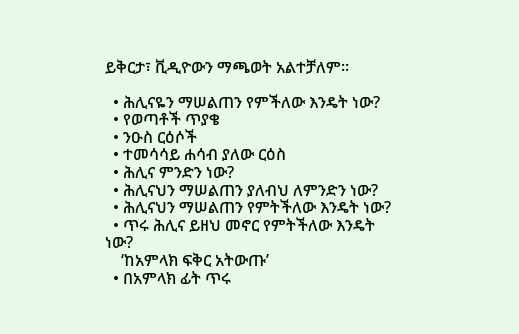ይቅርታ፣ ቪዲዮውን ማጫወት አልተቻለም።

  • ሕሊናዬን ማሠልጠን የምችለው እንዴት ነው?
  • የወጣቶች ጥያቄ
  • ንዑስ ርዕሶች
  • ተመሳሳይ ሐሳብ ያለው ርዕስ
  • ሕሊና ምንድን ነው?
  • ሕሊናህን ማሠልጠን ያለብህ ለምንድን ነው?
  • ሕሊናህን ማሠልጠን የምትችለው እንዴት ነው?
  • ጥሩ ሕሊና ይዘህ መኖር የምትችለው እንዴት ነው?
    ‘ከአምላክ ፍቅር አትውጡ’
  • በአምላክ ፊት ጥሩ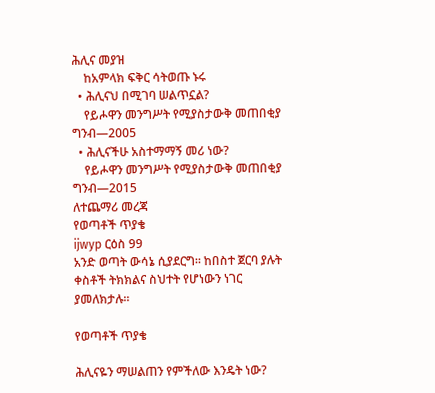ሕሊና መያዝ
    ከአምላክ ፍቅር ሳትወጡ ኑሩ
  • ሕሊናህ በሚገባ ሠልጥኗል?
    የይሖዋን መንግሥት የሚያስታውቅ መጠበቂያ ግንብ—2005
  • ሕሊናችሁ አስተማማኝ መሪ ነው?
    የይሖዋን መንግሥት የሚያስታውቅ መጠበቂያ ግንብ—2015
ለተጨማሪ መረጃ
የወጣቶች ጥያቄ
ijwyp ርዕስ 99
አንድ ወጣት ውሳኔ ሲያደርግ። ከበስተ ጀርባ ያሉት ቀስቶች ትክክልና ስህተት የሆነውን ነገር ያመለክታሉ።

የወጣቶች ጥያቄ

ሕሊናዬን ማሠልጠን የምችለው እንዴት ነው?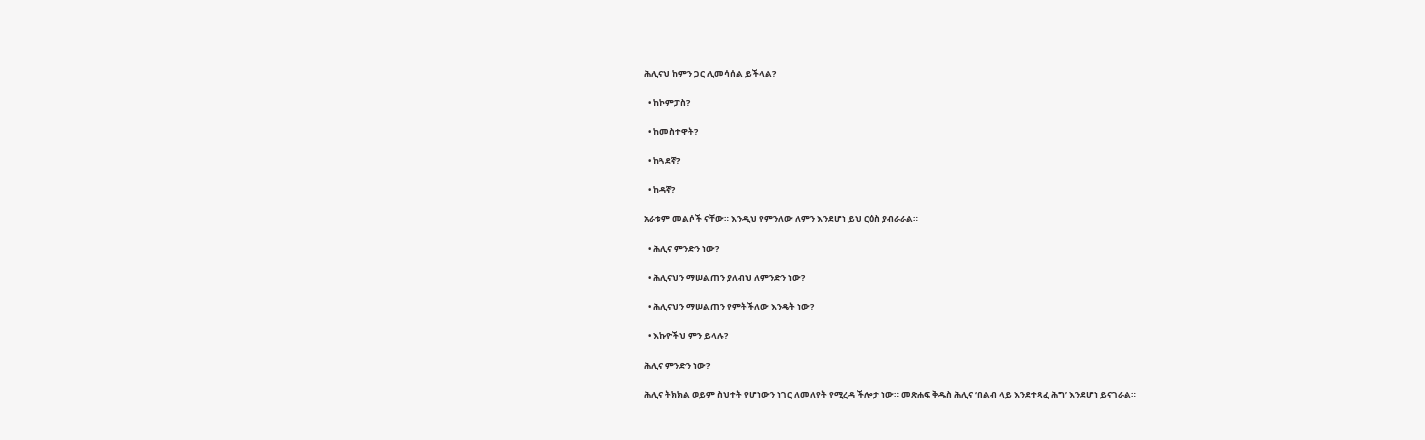ሕሊናህ ከምን ጋር ሊመሳሰል ይችላል?

  • ከኮምፓስ?

  • ከመስተዋት?

  • ከጓደኛ?

  • ከዳኛ?

አራቱም መልሶች ናቸው። እንዲህ የምንለው ለምን እንደሆነ ይህ ርዕስ ያብራራል።

  • ሕሊና ምንድን ነው?

  • ሕሊናህን ማሠልጠን ያለብህ ለምንድን ነው?

  • ሕሊናህን ማሠልጠን የምትችለው እንዴት ነው?

  • እኩዮችህ ምን ይላሉ?

ሕሊና ምንድን ነው?

ሕሊና ትክክል ወይም ስህተት የሆነውን ነገር ለመለየት የሚረዳ ችሎታ ነው። መጽሐፍ ቅዱስ ሕሊና ‘በልብ ላይ እንደተጻፈ ሕግ’ እንደሆነ ይናገራል።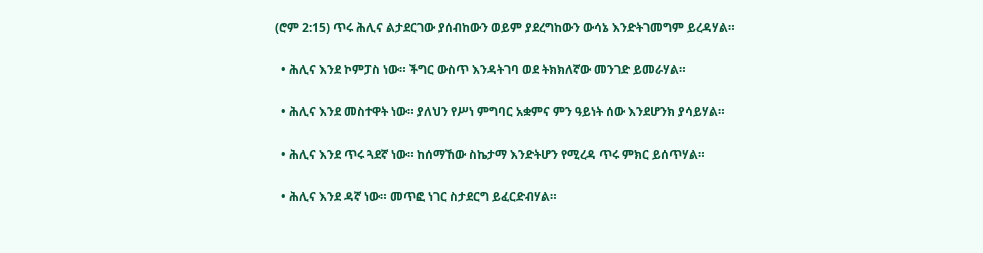(ሮም 2:15) ጥሩ ሕሊና ልታደርገው ያሰብከውን ወይም ያደረግከውን ውሳኔ እንድትገመግም ይረዳሃል።

  • ሕሊና እንደ ኮምፓስ ነው። ችግር ውስጥ እንዳትገባ ወደ ትክክለኛው መንገድ ይመራሃል።

  • ሕሊና እንደ መስተዋት ነው። ያለህን የሥነ ምግባር አቋምና ምን ዓይነት ሰው እንደሆንክ ያሳይሃል።

  • ሕሊና እንደ ጥሩ ጓደኛ ነው። ከሰማኸው ስኬታማ እንድትሆን የሚረዳ ጥሩ ምክር ይሰጥሃል።

  • ሕሊና እንደ ዳኛ ነው። መጥፎ ነገር ስታደርግ ይፈርድብሃል።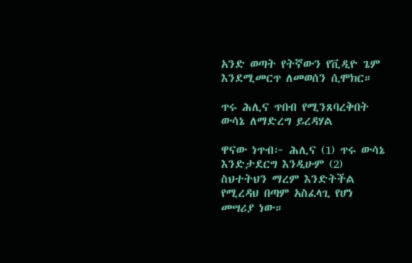አንድ ወጣት የትኛውን የቪዲዮ ጌም እንደሚመርጥ ለመወሰን ሲሞክር።

ጥሩ ሕሊና ጥበብ የሚንጸባረቅበት ውሳኔ ለማድረግ ይረዳሃል

ዋናው ነጥብ፦ ሕሊና (1) ጥሩ ውሳኔ እንድታደርግ እንዲሁም (2) ስህተትህን ማረም እንድትችል የሚረዳህ በጣም አስፈላጊ የሆነ መሣሪያ ነው።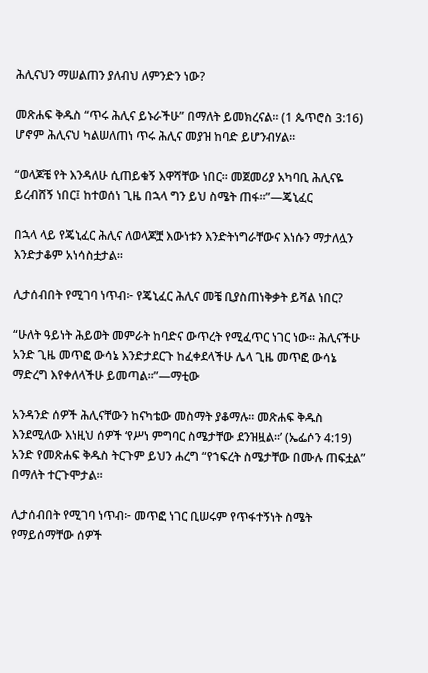ሕሊናህን ማሠልጠን ያለብህ ለምንድን ነው?

መጽሐፍ ቅዱስ “ጥሩ ሕሊና ይኑራችሁ” በማለት ይመክረናል። (1 ጴጥሮስ 3:16) ሆኖም ሕሊናህ ካልሠለጠነ ጥሩ ሕሊና መያዝ ከባድ ይሆንብሃል።

“ወላጆቼ የት እንዳለሁ ሲጠይቁኝ እዋሻቸው ነበር። መጀመሪያ አካባቢ ሕሊናዬ ይረብሸኝ ነበር፤ ከተወሰነ ጊዜ በኋላ ግን ይህ ስሜት ጠፋ።”—ጄኒፈር

በኋላ ላይ የጄኒፈር ሕሊና ለወላጆቿ እውነቱን እንድትነግራቸውና እነሱን ማታለሏን እንድታቆም አነሳስቷታል።

ሊታሰብበት የሚገባ ነጥብ፦ የጄኒፈር ሕሊና መቼ ቢያስጠነቅቃት ይሻል ነበር?

“ሁለት ዓይነት ሕይወት መምራት ከባድና ውጥረት የሚፈጥር ነገር ነው። ሕሊናችሁ አንድ ጊዜ መጥፎ ውሳኔ እንድታደርጉ ከፈቀደላችሁ ሌላ ጊዜ መጥፎ ውሳኔ ማድረግ እየቀለላችሁ ይመጣል።”—ማቲው

አንዳንድ ሰዎች ሕሊናቸውን ከናካቴው መስማት ያቆማሉ። መጽሐፍ ቅዱስ እንደሚለው እነዚህ ሰዎች ‘የሥነ ምግባር ስሜታቸው ደንዝዟል።’ (ኤፌሶን 4:19) አንድ የመጽሐፍ ቅዱስ ትርጉም ይህን ሐረግ “የኀፍረት ስሜታቸው በሙሉ ጠፍቷል” በማለት ተርጉሞታል።

ሊታሰብበት የሚገባ ነጥብ፦ መጥፎ ነገር ቢሠሩም የጥፋተኝነት ስሜት የማይሰማቸው ሰዎች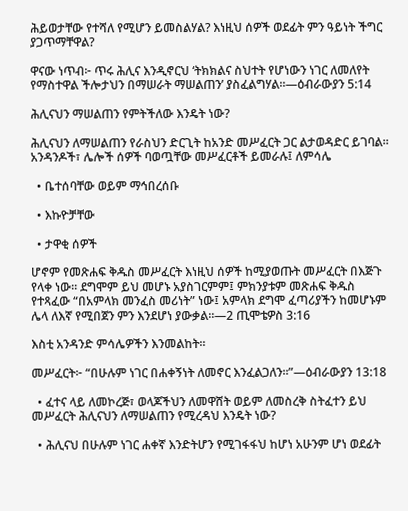ሕይወታቸው የተሻለ የሚሆን ይመስልሃል? እነዚህ ሰዎች ወደፊት ምን ዓይነት ችግር ያጋጥማቸዋል?

ዋናው ነጥብ፦ ጥሩ ሕሊና እንዲኖርህ ‘ትክክልና ስህተት የሆነውን ነገር ለመለየት የማስተዋል ችሎታህን በማሠራት ማሠልጠን’ ያስፈልግሃል።—ዕብራውያን 5:14

ሕሊናህን ማሠልጠን የምትችለው እንዴት ነው?

ሕሊናህን ለማሠልጠን የራስህን ድርጊት ከአንድ መሥፈርት ጋር ልታወዳድር ይገባል። አንዳንዶች፣ ሌሎች ሰዎች ባወጧቸው መሥፈርቶች ይመራሉ፤ ለምሳሌ

  • ቤተሰባቸው ወይም ማኅበረሰቡ

  • እኩዮቻቸው

  • ታዋቂ ሰዎች

ሆኖም የመጽሐፍ ቅዱስ መሥፈርት እነዚህ ሰዎች ከሚያወጡት መሥፈርት በእጅጉ የላቀ ነው። ደግሞም ይህ መሆኑ አያስገርምም፤ ምክንያቱም መጽሐፍ ቅዱስ የተጻፈው “በአምላክ መንፈስ መሪነት” ነው፤ አምላክ ደግሞ ፈጣሪያችን ከመሆኑም ሌላ ለእኛ የሚበጀን ምን እንደሆነ ያውቃል።—2 ጢሞቴዎስ 3:16

እስቲ አንዳንድ ምሳሌዎችን እንመልከት።

መሥፈርት፦ “በሁሉም ነገር በሐቀኝነት ለመኖር እንፈልጋለን።”—ዕብራውያን 13:18

  • ፈተና ላይ ለመኮረጅ፣ ወላጆችህን ለመዋሸት ወይም ለመስረቅ ስትፈተን ይህ መሥፈርት ሕሊናህን ለማሠልጠን የሚረዳህ እንዴት ነው?

  • ሕሊናህ በሁሉም ነገር ሐቀኛ እንድትሆን የሚገፋፋህ ከሆነ አሁንም ሆነ ወደፊት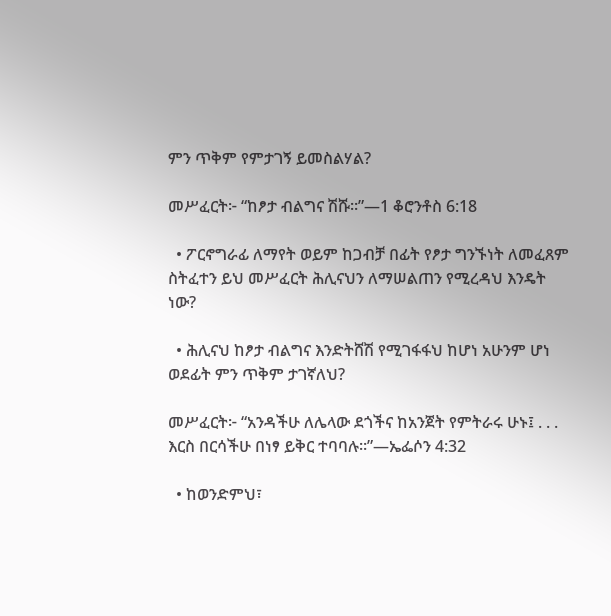ምን ጥቅም የምታገኝ ይመስልሃል?

መሥፈርት፦ “ከፆታ ብልግና ሽሹ።”—1 ቆሮንቶስ 6:18

  • ፖርኖግራፊ ለማየት ወይም ከጋብቻ በፊት የፆታ ግንኙነት ለመፈጸም ስትፈተን ይህ መሥፈርት ሕሊናህን ለማሠልጠን የሚረዳህ እንዴት ነው?

  • ሕሊናህ ከፆታ ብልግና እንድትሸሽ የሚገፋፋህ ከሆነ አሁንም ሆነ ወደፊት ምን ጥቅም ታገኛለህ?

መሥፈርት፦ “አንዳችሁ ለሌላው ደጎችና ከአንጀት የምትራሩ ሁኑ፤ . . . እርስ በርሳችሁ በነፃ ይቅር ተባባሉ።”—ኤፌሶን 4:32

  • ከወንድምህ፣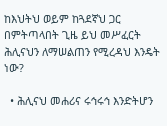ከእህትህ ወይም ከጓደኛህ ጋር በምትጣላበት ጊዜ ይህ መሥፈርት ሕሊናህን ለማሠልጠን የሚረዳህ እንዴት ነው?

  • ሕሊናህ መሐሪና ሩኅሩኅ እንድትሆን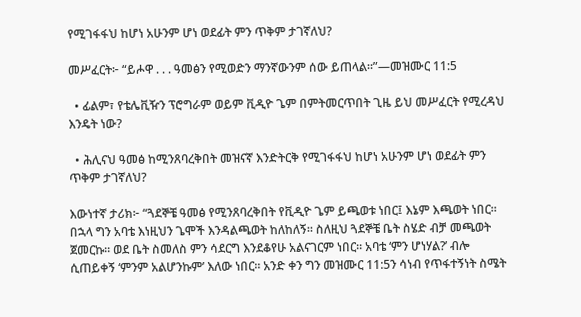የሚገፋፋህ ከሆነ አሁንም ሆነ ወደፊት ምን ጥቅም ታገኛለህ?

መሥፈርት፦ “ይሖዋ . . . ዓመፅን የሚወድን ማንኛውንም ሰው ይጠላል።”—መዝሙር 11:5

  • ፊልም፣ የቴሌቪዥን ፕሮግራም ወይም ቪዲዮ ጌም በምትመርጥበት ጊዜ ይህ መሥፈርት የሚረዳህ እንዴት ነው?

  • ሕሊናህ ዓመፅ ከሚንጸባረቅበት መዝናኛ እንድትርቅ የሚገፋፋህ ከሆነ አሁንም ሆነ ወደፊት ምን ጥቅም ታገኛለህ?

እውነተኛ ታሪክ፦ “ጓደኞቼ ዓመፅ የሚንጸባረቅበት የቪዲዮ ጌም ይጫወቱ ነበር፤ እኔም እጫወት ነበር። በኋላ ግን አባቴ እነዚህን ጌሞች እንዳልጫወት ከለከለኝ። ስለዚህ ጓደኞቼ ቤት ስሄድ ብቻ መጫወት ጀመርኩ። ወደ ቤት ስመለስ ምን ሳደርግ እንደቆየሁ አልናገርም ነበር። አባቴ ‘ምን ሆነሃል?’ ብሎ ሲጠይቀኝ ‘ምንም አልሆንኩም’ እለው ነበር። አንድ ቀን ግን መዝሙር 11:5ን ሳነብ የጥፋተኝነት ስሜት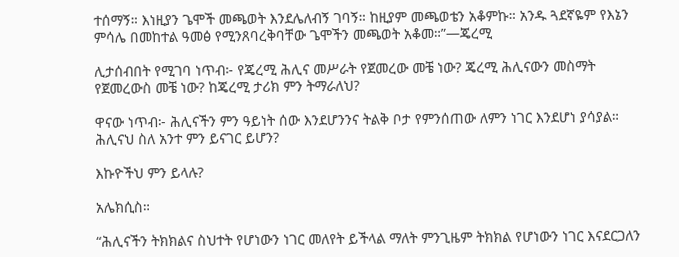ተሰማኝ። እነዚያን ጌሞች መጫወት እንደሌለብኝ ገባኝ። ከዚያም መጫወቴን አቆምኩ። አንዱ ጓደኛዬም የእኔን ምሳሌ በመከተል ዓመፅ የሚንጸባረቅባቸው ጌሞችን መጫወት አቆመ።”—ጄረሚ

ሊታሰብበት የሚገባ ነጥብ፦ የጄረሚ ሕሊና መሥራት የጀመረው መቼ ነው? ጄረሚ ሕሊናውን መስማት የጀመረውስ መቼ ነው? ከጄረሚ ታሪክ ምን ትማራለህ?

ዋናው ነጥብ፦ ሕሊናችን ምን ዓይነት ሰው እንደሆንንና ትልቅ ቦታ የምንሰጠው ለምን ነገር እንደሆነ ያሳያል። ሕሊናህ ስለ አንተ ምን ይናገር ይሆን?

እኩዮችህ ምን ይላሉ?

አሌክሲስ።

“ሕሊናችን ትክክልና ስህተት የሆነውን ነገር መለየት ይችላል ማለት ምንጊዜም ትክክል የሆነውን ነገር እናደርጋለን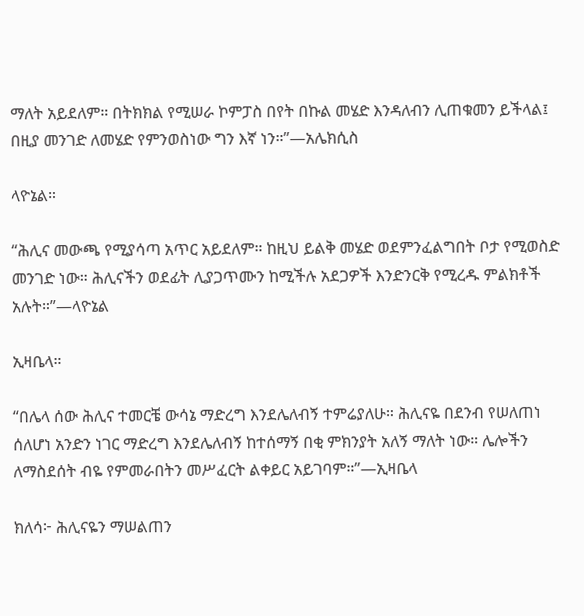ማለት አይደለም። በትክክል የሚሠራ ኮምፓስ በየት በኩል መሄድ እንዳለብን ሊጠቁመን ይችላል፤ በዚያ መንገድ ለመሄድ የምንወስነው ግን እኛ ነን።”—አሌክሲስ

ላዮኔል።

“ሕሊና መውጫ የሚያሳጣ አጥር አይደለም። ከዚህ ይልቅ መሄድ ወደምንፈልግበት ቦታ የሚወስድ መንገድ ነው። ሕሊናችን ወደፊት ሊያጋጥሙን ከሚችሉ አደጋዎች እንድንርቅ የሚረዱ ምልክቶች አሉት።”—ላዮኔል

ኢዛቤላ።

“በሌላ ሰው ሕሊና ተመርቼ ውሳኔ ማድረግ እንደሌለብኝ ተምሬያለሁ። ሕሊናዬ በደንብ የሠለጠነ ሰለሆነ አንድን ነገር ማድረግ እንደሌለብኝ ከተሰማኝ በቂ ምክንያት አለኝ ማለት ነው። ሌሎችን ለማስደሰት ብዬ የምመራበትን መሥፈርት ልቀይር አይገባም።”—ኢዛቤላ

ክለሳ፦ ሕሊናዬን ማሠልጠን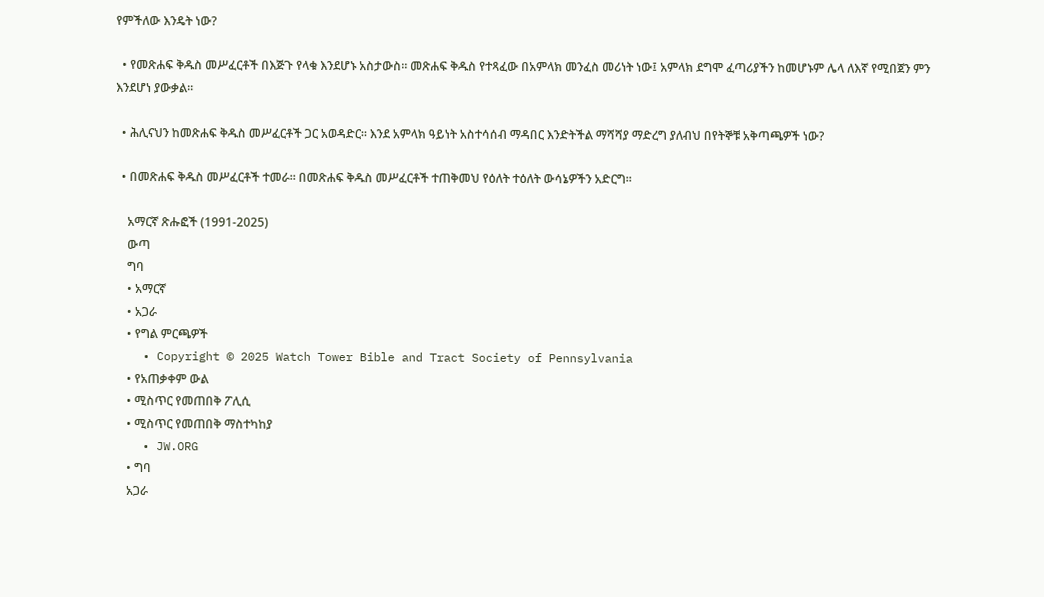የምችለው እንዴት ነው?

  • የመጽሐፍ ቅዱስ መሥፈርቶች በእጅጉ የላቁ እንደሆኑ አስታውስ። መጽሐፍ ቅዱስ የተጻፈው በአምላክ መንፈስ መሪነት ነው፤ አምላክ ደግሞ ፈጣሪያችን ከመሆኑም ሌላ ለእኛ የሚበጀን ምን እንደሆነ ያውቃል።

  • ሕሊናህን ከመጽሐፍ ቅዱስ መሥፈርቶች ጋር አወዳድር። እንደ አምላክ ዓይነት አስተሳሰብ ማዳበር እንድትችል ማሻሻያ ማድረግ ያለብህ በየትኞቹ አቅጣጫዎች ነው?

  • በመጽሐፍ ቅዱስ መሥፈርቶች ተመራ። በመጽሐፍ ቅዱስ መሥፈርቶች ተጠቅመህ የዕለት ተዕለት ውሳኔዎችን አድርግ።

    አማርኛ ጽሑፎች (1991-2025)
    ውጣ
    ግባ
    • አማርኛ
    • አጋራ
    • የግል ምርጫዎች
    • Copyright © 2025 Watch Tower Bible and Tract Society of Pennsylvania
    • የአጠቃቀም ውል
    • ሚስጥር የመጠበቅ ፖሊሲ
    • ሚስጥር የመጠበቅ ማስተካከያ
    • JW.ORG
    • ግባ
    አጋራ